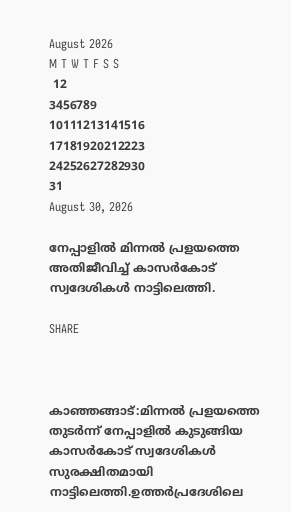August 2026
M T W T F S S
 12
3456789
10111213141516
17181920212223
24252627282930
31
August 30, 2026

നേപ്പാളിൽ മിന്നൽ പ്രളയത്തെ അതിജീവിച്ച് കാസർകോട് സ്വദേശികൾ നാട്ടിലെത്തി.

SHARE



കാഞ്ഞങ്ങാട്:മിന്നൽ പ്രളയത്തെ തുടർന്ന് നേപ്പാളിൽ കുടുങ്ങിയ കാസർകോട് സ്വദേശികൾ സുരക്ഷിതമായി നാട്ടിലെത്തി.ഉത്തർപ്രദേശിലെ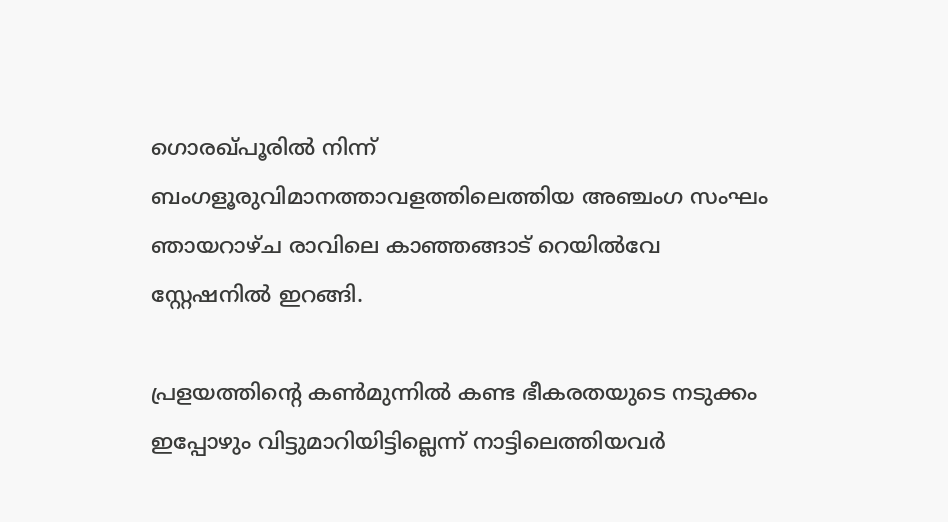ഗൊരഖ്പൂരിൽ നിന്ന് ബംഗളൂരുവിമാനത്താവളത്തിലെത്തിയ അഞ്ചംഗ സംഘം ഞായറാഴ്ച രാവിലെ കാഞ്ഞങ്ങാട് റെയിൽവേ സ്റ്റേഷനിൽ ഇറങ്ങി.

പ്രളയത്തിന്റെ കൺമുന്നിൽ കണ്ട ഭീകരതയുടെ നടുക്കം ഇപ്പോഴും വിട്ടുമാറിയിട്ടില്ലെന്ന് നാട്ടിലെത്തിയവർ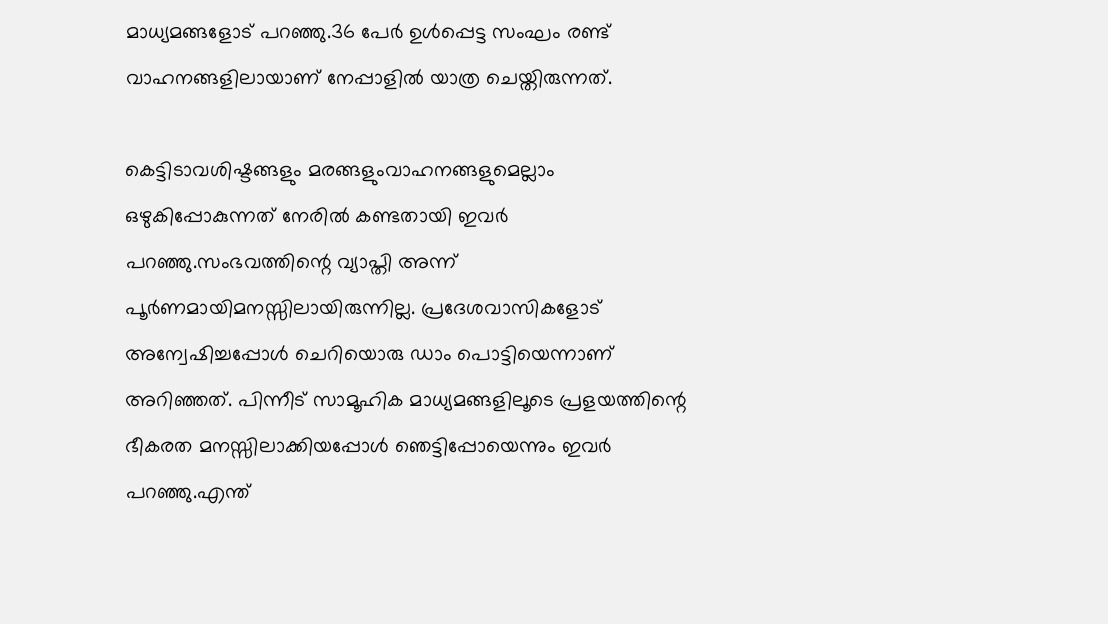മാധ്യമങ്ങളോട് പറഞ്ഞു.36 പേർ ഉൾപ്പെട്ട സംഘം രണ്ട് വാഹനങ്ങളിലായാണ് നേപ്പാളിൽ യാത്ര ചെയ്തിരുന്നത്.

കെട്ടിടാവശിഷ്ടങ്ങളും മരങ്ങളുംവാഹനങ്ങളുമെല്ലാം ഒഴുകിപ്പോകുന്നത് നേരിൽ കണ്ടതായി ഇവർ പറഞ്ഞു.സംഭവത്തിന്റെ വ്യാപ്തി അന്ന് പൂർണമായിമനസ്സിലായിരുന്നില്ല. പ്രദേശവാസികളോട് അന്വേഷിച്ചപ്പോൾ ചെറിയൊരു ഡാം പൊട്ടിയെന്നാണ് അറിഞ്ഞത്. പിന്നീട് സാമൂഹിക മാധ്യമങ്ങളിലൂടെ പ്രളയത്തിന്റെ ഭീകരത മനസ്സിലാക്കിയപ്പോൾ ഞെട്ടിപ്പോയെന്നും ഇവർ പറഞ്ഞു.എന്ത്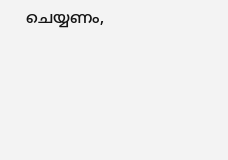ചെയ്യണം,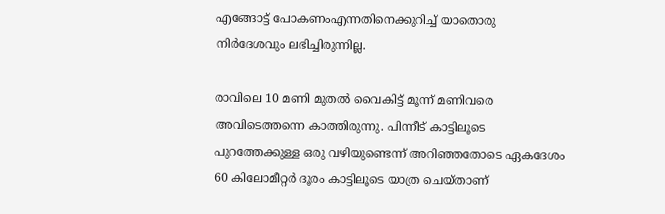എങ്ങോട്ട് പോകണംഎന്നതിനെക്കുറിച്ച് യാതൊരു നിർദേശവും ലഭിച്ചിരുന്നില്ല.

രാവിലെ 10 മണി മുതൽ വൈകിട്ട് മൂന്ന് മണിവരെ അവിടെത്തന്നെ കാത്തിരുന്നു. പിന്നീട് കാട്ടിലൂടെ പുറത്തേക്കുള്ള ഒരു വഴിയുണ്ടെന്ന് അറിഞ്ഞതോടെ ഏകദേശം 60 കിലോമീറ്റർ ദൂരം കാട്ടിലൂടെ യാത്ര ചെയ്താണ്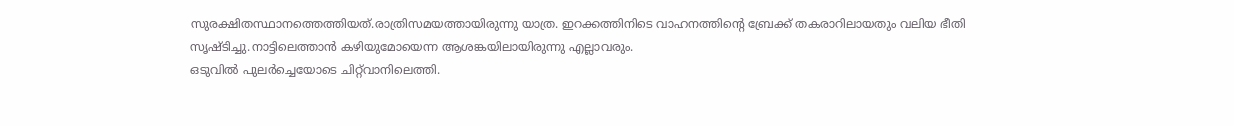സുരക്ഷിതസ്ഥാനത്തെത്തിയത്.രാത്രിസമയത്തായിരുന്നു യാത്ര. ഇറക്കത്തിനിടെ വാഹനത്തിന്റെ ബ്രേക്ക് തകരാറിലായതും വലിയ ഭീതി സൃഷ്ടിച്ചു.നാട്ടിലെത്താൻ കഴിയുമോയെന്ന ആശങ്കയിലായിരുന്നു എല്ലാവരും.
ഒടുവിൽ പുലർച്ചെയോടെ ചിറ്റ്‌വാനിലെത്തി.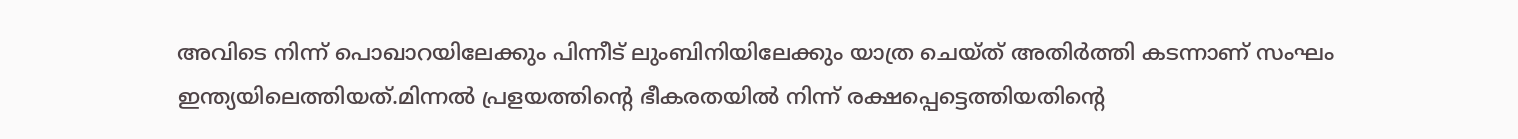അവിടെ നിന്ന് പൊഖാറയിലേക്കും പിന്നീട് ലുംബിനിയിലേക്കും യാത്ര ചെയ്ത് അതിർത്തി കടന്നാണ് സംഘം ഇന്ത്യയിലെത്തിയത്.മിന്നൽ പ്രളയത്തിന്റെ ഭീകരതയിൽ നിന്ന് രക്ഷപ്പെട്ടെത്തിയതിന്റെ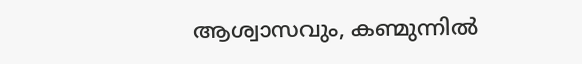ആശ്വാസവും, കണ്മുന്നിൽ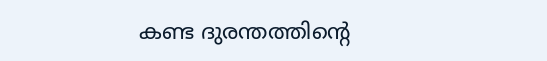കണ്ട ദുരന്തത്തിന്റെ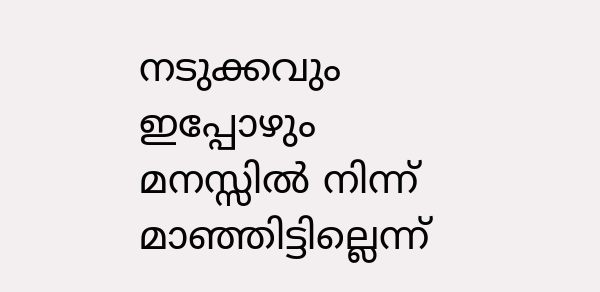നടുക്കവും ഇപ്പോഴും മനസ്സിൽ നിന്ന് മാഞ്ഞിട്ടില്ലെന്ന്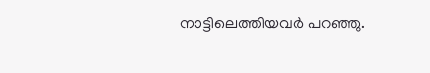നാട്ടിലെത്തിയവർ പറഞ്ഞു.